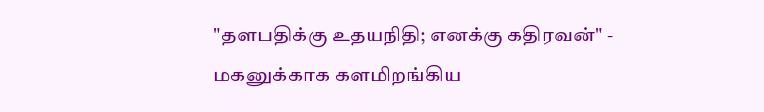"தளபதிக்கு உதயநிதி; எனக்கு கதிரவன்" - மகனுக்காக களமிறங்கிய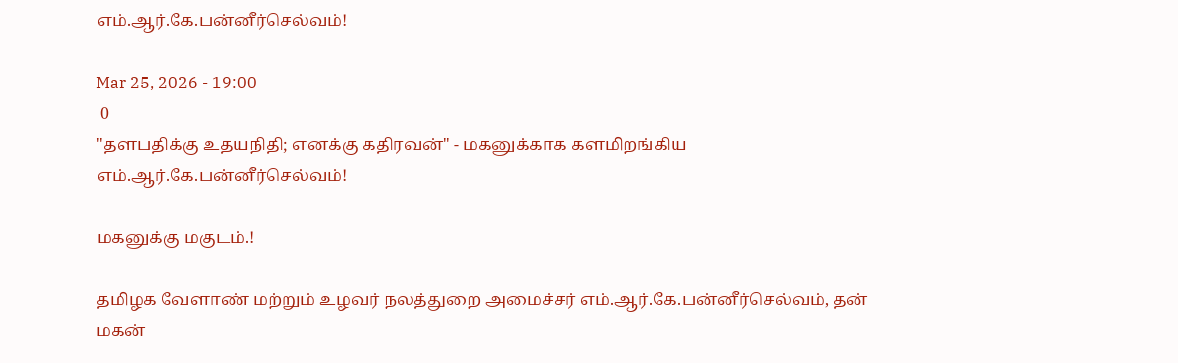எம்.ஆர்.கே.பன்னீர்செல்வம்!

Mar 25, 2026 - 19:00
 0
"தளபதிக்கு உதயநிதி; எனக்கு கதிரவன்" - மகனுக்காக களமிறங்கிய எம்.ஆர்.கே.பன்னீர்செல்வம்!

மகனுக்கு மகுடம்.!

தமிழக வேளாண் மற்றும் உழவர் நலத்துறை அமைச்சர் எம்.ஆர்.கே.பன்னீர்செல்வம், தன் மகன்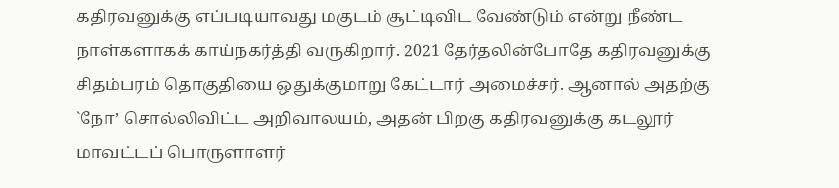கதிரவனுக்கு எப்படியாவது மகுடம் சூட்டிவிட வேண்டும் என்று நீண்ட நாள்களாகக் காய்நகர்த்தி வருகிறார். 2021 தேர்தலின்போதே கதிரவனுக்கு சிதம்பரம் தொகுதியை ஒதுக்குமாறு கேட்டார் அமைச்சர். ஆனால் அதற்கு `நோ’ சொல்லிவிட்ட அறிவாலயம், அதன் பிறகு கதிரவனுக்கு கடலூர் மாவட்டப் பொருளாளர்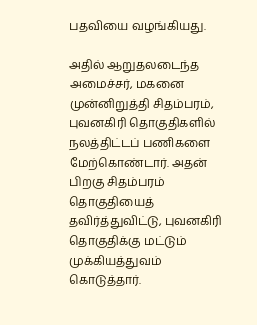பதவியை வழங்கியது.

அதில் ஆறுதலடைந்த அமைச்சர், மகனை முன்னிறுத்தி சிதம்பரம், புவனகிரி தொகுதிகளில் நலத்திட்டப் பணிகளை மேற்கொண்டார். அதன் பிறகு சிதம்பரம் தொகுதியைத் தவிர்த்துவிட்டு, புவனகிரி தொகுதிக்கு மட்டும் முக்கியத்துவம் கொடுத்தார்.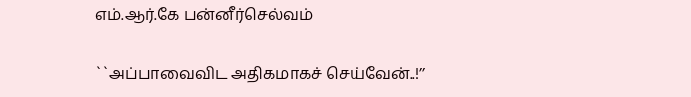எம்.ஆர்.கே பன்னீர்செல்வம்

``அப்பாவைவிட அதிகமாகச் செய்வேன்..!’’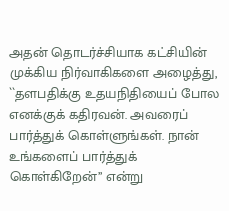அதன் தொடர்ச்சியாக கட்சியின் முக்கிய நிர்வாகிகளை அழைத்து, ``தளபதிக்கு உதயநிதியைப் போல எனக்குக் கதிரவன். அவரைப் பார்த்துக் கொள்ளுங்கள். நான் உங்களைப் பார்த்துக் கொள்கிறேன்’’ என்று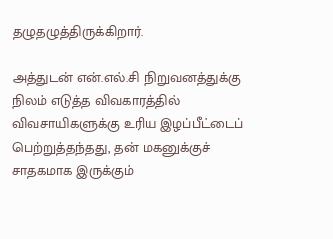தழுதழுத்திருக்கிறார்.

அத்துடன் என்.எல்.சி நிறுவனத்துக்கு நிலம் எடுத்த விவகாரத்தில் விவசாயிகளுக்கு உரிய இழப்பீட்டைப் பெற்றுத்தந்தது, தன் மகனுக்குச் சாதகமாக இருக்கும்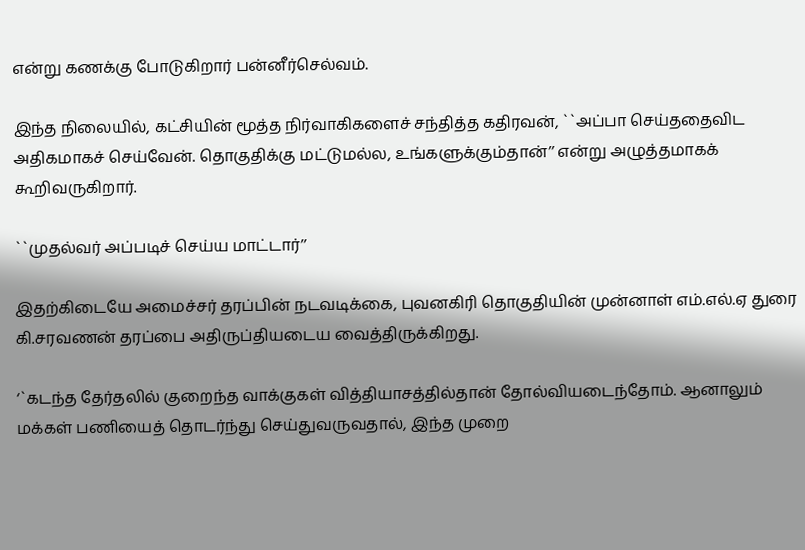என்று கணக்கு போடுகிறார் பன்னீர்செல்வம்.

இந்த நிலையில், கட்சியின் மூத்த நிர்வாகிகளைச் சந்தித்த கதிரவன், ``அப்பா செய்ததைவிட அதிகமாகச் செய்வேன். தொகுதிக்கு மட்டுமல்ல, உங்களுக்கும்தான்’’ என்று அழுத்தமாகக் கூறிவருகிறார்.

``முதல்வர் அப்படிச் செய்ய மாட்டார்’’

இதற்கிடையே அமைச்சர் தரப்பின் நடவடிக்கை, புவனகிரி தொகுதியின் முன்னாள் எம்.எல்.ஏ துரை கி.சரவணன் தரப்பை அதிருப்தியடைய வைத்திருக்கிறது.

‘`கடந்த தேர்தலில் குறைந்த வாக்குகள் வித்தியாசத்தில்தான் தோல்வியடைந்தோம். ஆனாலும் மக்கள் பணியைத் தொடர்ந்து செய்துவருவதால், இந்த முறை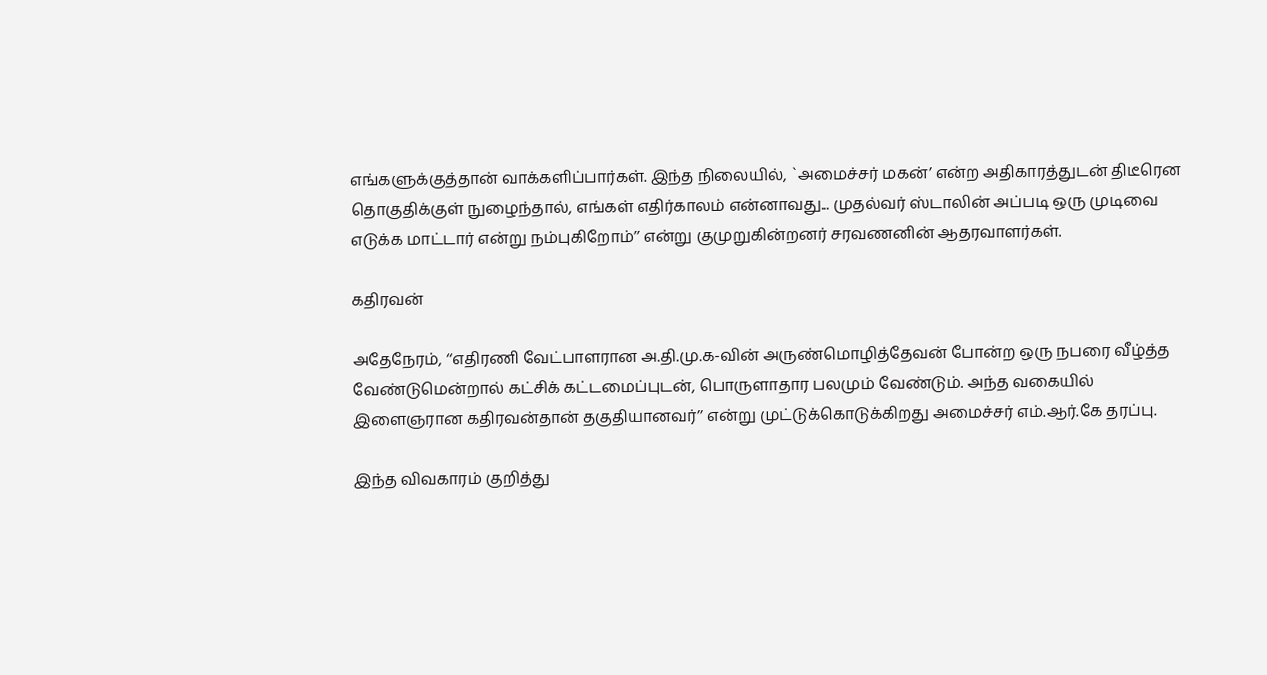எங்களுக்குத்தான் வாக்களிப்பார்கள். இந்த நிலையில், `அமைச்சர் மகன்’ என்ற அதிகாரத்துடன் திடீரென தொகுதிக்குள் நுழைந்தால், எங்கள் எதிர்காலம் என்னாவது... முதல்வர் ஸ்டாலின் அப்படி ஒரு முடிவை எடுக்க மாட்டார் என்று நம்புகிறோம்’’ என்று குமுறுகின்றனர் சரவணனின் ஆதரவாளர்கள்.

கதிரவன்

அதேநேரம், ‘‘எதிரணி வேட்பாளரான அ.தி.மு.க-வின் அருண்மொழித்தேவன் போன்ற ஒரு நபரை வீழ்த்த வேண்டுமென்றால் கட்சிக் கட்டமைப்புடன், பொருளாதார பலமும் வேண்டும். அந்த வகையில் இளைஞரான கதிரவன்தான் தகுதியானவர்’’ என்று முட்டுக்கொடுக்கிறது அமைச்சர் எம்.ஆர்.கே தரப்பு.

இந்த விவகாரம் குறித்து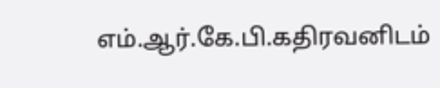எம்.ஆர்.கே.பி.கதிரவனிடம்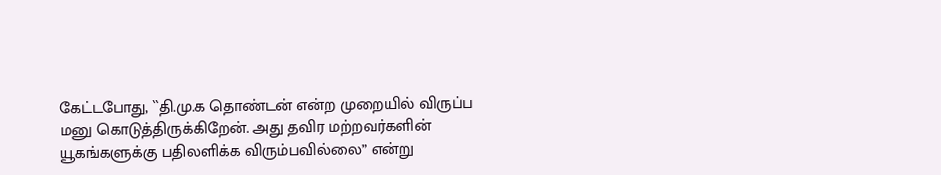கேட்டபோது, ``தி.மு.க தொண்டன் என்ற முறையில் விருப்ப மனு கொடுத்திருக்கிறேன். அது தவிர மற்றவர்களின் யூகங்களுக்கு பதிலளிக்க விரும்பவில்லை” என்று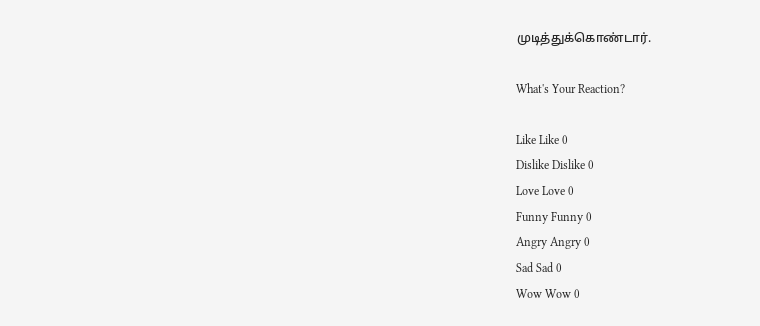முடித்துக்கொண்டார்.

What's Your Reaction?

Like Like 0
Dislike Dislike 0
Love Love 0
Funny Funny 0
Angry Angry 0
Sad Sad 0
Wow Wow 0